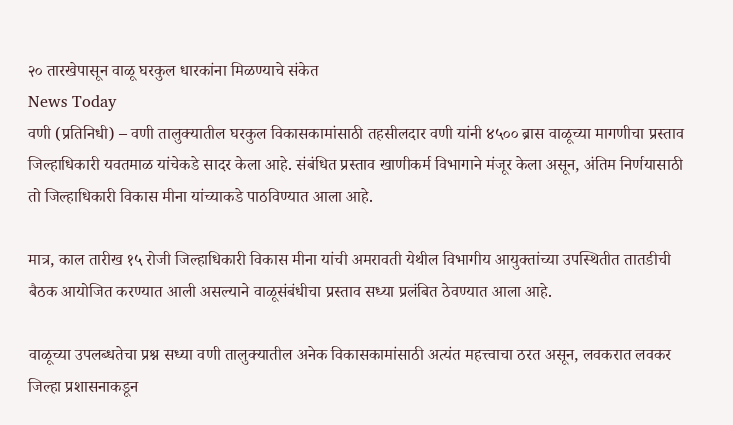२० तारखेपासून वाळू घरकुल धारकांना मिळण्याचे संकेत
News Today
वणी (प्रतिनिधी) – वणी तालुक्यातील घरकुल विकासकामांसाठी तहसीलदार वणी यांनी ४५०० ब्रास वाळूच्या मागणीचा प्रस्ताव जिल्हाधिकारी यवतमाळ यांचेकडे सादर केला आहे. संबंधित प्रस्ताव खाणीकर्म विभागाने मंजूर केला असून, अंतिम निर्णयासाठी तो जिल्हाधिकारी विकास मीना यांच्याकडे पाठविण्यात आला आहे.

मात्र, काल तारीख १५ रोजी जिल्हाधिकारी विकास मीना यांची अमरावती येथील विभागीय आयुक्तांच्या उपस्थितीत तातडीची बैठक आयोजित करण्यात आली असल्याने वाळूसंबंधीचा प्रस्ताव सध्या प्रलंबित ठेवण्यात आला आहे.

वाळूच्या उपलब्धतेचा प्रश्न सध्या वणी तालुक्यातील अनेक विकासकामांसाठी अत्यंत महत्त्वाचा ठरत असून, लवकरात लवकर जिल्हा प्रशासनाकडून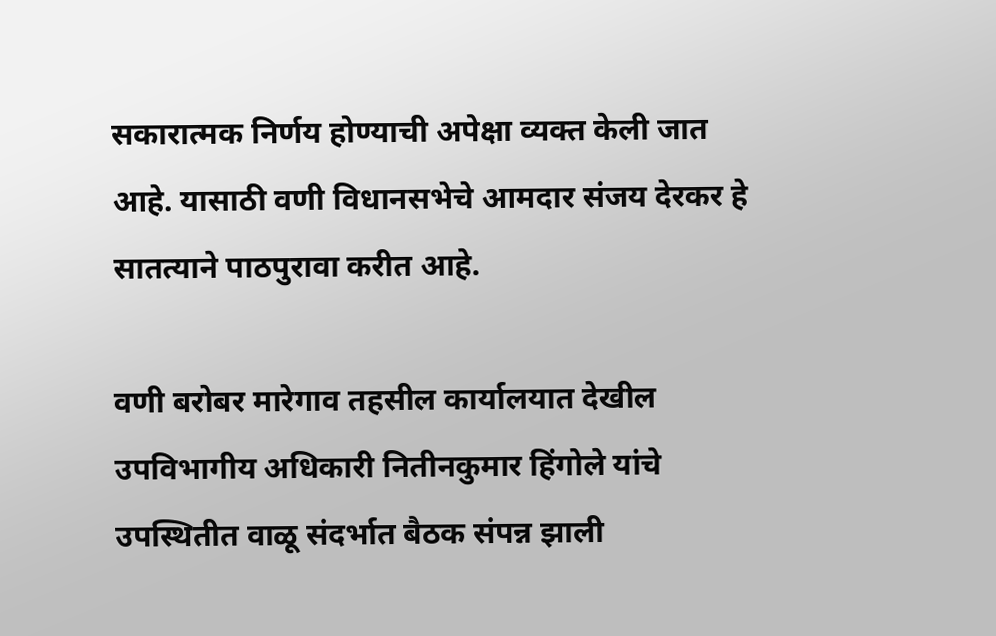सकारात्मक निर्णय होण्याची अपेक्षा व्यक्त केली जात आहे. यासाठी वणी विधानसभेचे आमदार संजय देरकर हे सातत्याने पाठपुरावा करीत आहे.

वणी बरोबर मारेगाव तहसील कार्यालयात देखील उपविभागीय अधिकारी नितीनकुमार हिंगोले यांचे उपस्थितीत वाळू संदर्भात बैठक संपन्न झाली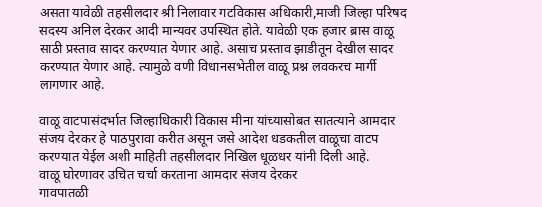असता यावेळी तहसीलदार श्री निलावार गटविकास अधिकारी,माजी जिल्हा परिषद सदस्य अनिल देरकर आदी मान्यवर उपस्थित होते. यावेळी एक हजार ब्रास वाळू साठी प्रस्ताव सादर करण्यात येणार आहे. असाच प्रस्ताव झाडीतून देखील सादर करण्यात येणार आहे. त्यामुळे वणी विधानसभेतील वाळू प्रश्न लवकरच मार्गी लागणार आहे.

वाळू वाटपासंदर्भात जिल्हाधिकारी विकास मीना यांच्यासोबत सातत्याने आमदार संजय देरकर हे पाठपुरावा करीत असून जसे आदेश धडकतील वाळूचा वाटप करण्यात येईल अशी माहिती तहसीलदार निखिल धूळधर यांनी दिली आहे.
वाळू घोरणावर उचित चर्चा करताना आमदार संजय देरकर
गावपातळी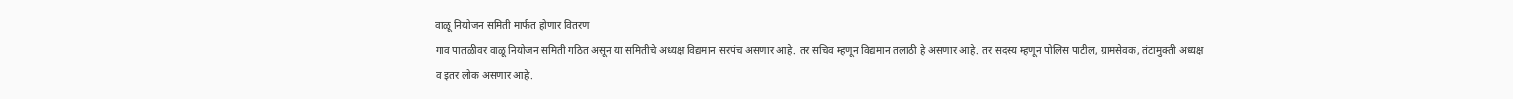वाळू नियोजन समिती मार्फत होणार वितरण
गाव पातळीवर वाळू नियोजन समिती गठित असून या समितीचे अध्यक्ष विद्यमान सरपंच असणार आहे. तर सचिव म्हणून विद्यमान तलाठी हे असणार आहे. तर सदस्य म्हणून पोलिस पाटील, ग्रामसेवक, तंटामुक्ती अध्यक्ष व इतर लोक असणार आहे.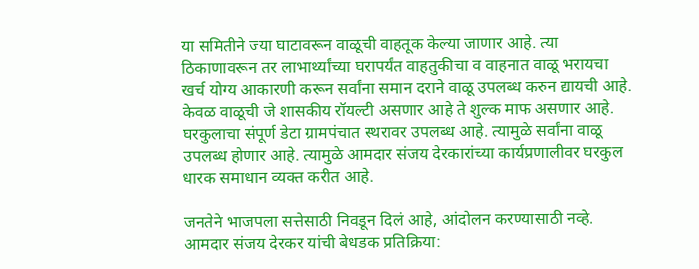या समितीने ज्या घाटावरून वाळूची वाहतूक केल्या जाणार आहे. त्या ठिकाणावरून तर लाभार्थ्यांच्या घरापर्यंत वाहतुकीचा व वाहनात वाळू भरायचा खर्च योग्य आकारणी करून सर्वांना समान दराने वाळू उपलब्ध करुन द्यायची आहे. केवळ वाळूची जे शासकीय रॉयल्टी असणार आहे ते शुल्क माफ असणार आहे. घरकुलाचा संपूर्ण डेटा ग्रामपंचात स्थरावर उपलब्ध आहे. त्यामुळे सर्वांना वाळू उपलब्ध होणार आहे. त्यामुळे आमदार संजय देरकारांच्या कार्यप्रणालीवर घरकुल धारक समाधान व्यक्त करीत आहे.

जनतेने भाजपला सत्तेसाठी निवडून दिलं आहे, आंदोलन करण्यासाठी नव्हे. आमदार संजय देरकर यांची बेधडक प्रतिक्रिया: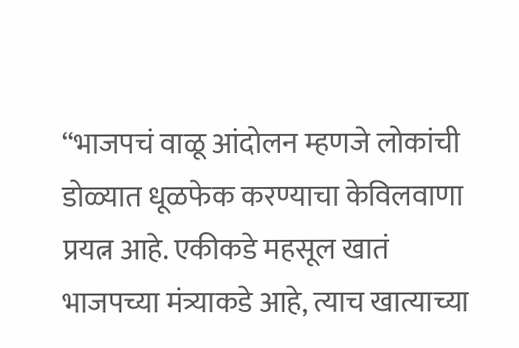“भाजपचं वाळू आंदोलन म्हणजे लोकांची डोळ्यात धूळफेक करण्याचा केविलवाणा प्रयत्न आहे. एकीकडे महसूल खातं भाजपच्या मंत्र्याकडे आहे, त्याच खात्याच्या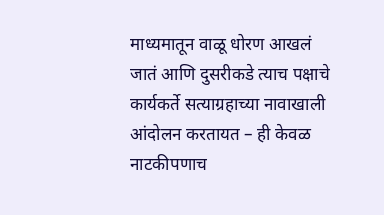माध्यमातून वाळू धोरण आखलं जातं आणि दुसरीकडे त्याच पक्षाचे कार्यकर्ते सत्याग्रहाच्या नावाखाली आंदोलन करतायत – ही केवळ नाटकीपणाच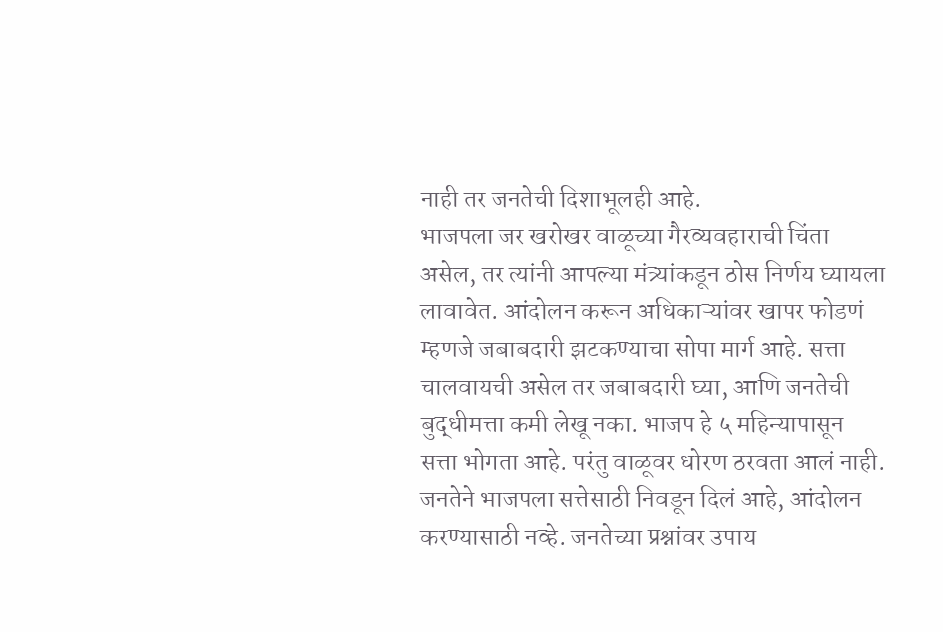नाही तर जनतेची दिशाभूलही आहे.
भाजपला जर खरोखर वाळूच्या गैरव्यवहाराची चिंता असेल, तर त्यांनी आपल्या मंत्र्यांकडून ठोस निर्णय घ्यायला लावावेत. आंदोलन करून अधिकाऱ्यांवर खापर फोडणं म्हणजे जबाबदारी झटकण्याचा सोपा मार्ग आहे. सत्ता चालवायची असेल तर जबाबदारी घ्या, आणि जनतेची बुद्धीमत्ता कमी लेखू नका. भाजप हे ५ महिन्यापासून सत्ता भोगता आहे. परंतु वाळूवर धोरण ठरवता आलं नाही.
जनतेने भाजपला सत्तेसाठी निवडून दिलं आहे, आंदोलन करण्यासाठी नव्हे. जनतेच्या प्रश्नांवर उपाय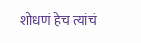शोधणं हेच त्यांचं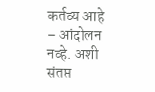कर्तव्य आहे – आंदोलन नव्हे. अशी संतप्त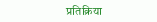प्रतिक्रिया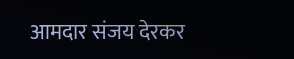आमदार संजय देरकर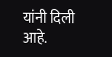यांनी दिली आहे.